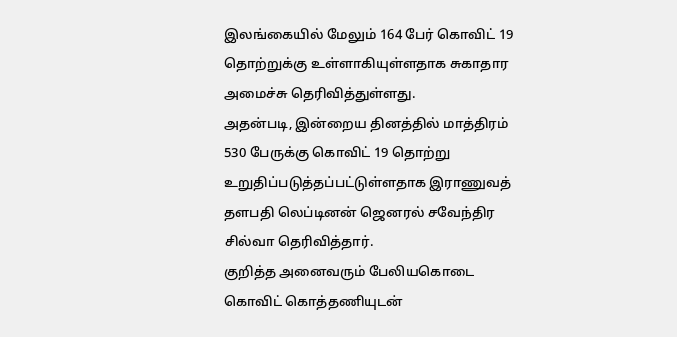இலங்கையில் மேலும் 164 பேர் கொவிட் 19 தொற்றுக்கு உள்ளாகியுள்ளதாக சுகாதார அமைச்சு தெரிவித்துள்ளது.
அதன்படி, இன்றைய தினத்தில் மாத்திரம் 530 பேருக்கு கொவிட் 19 தொற்று உறுதிப்படுத்தப்பட்டுள்ளதாக இராணுவத் தளபதி லெப்டினன் ஜெனரல் சவேந்திர சில்வா தெரிவித்தார்.
குறித்த அனைவரும் பேலியகொடை கொவிட் கொத்தணியுடன்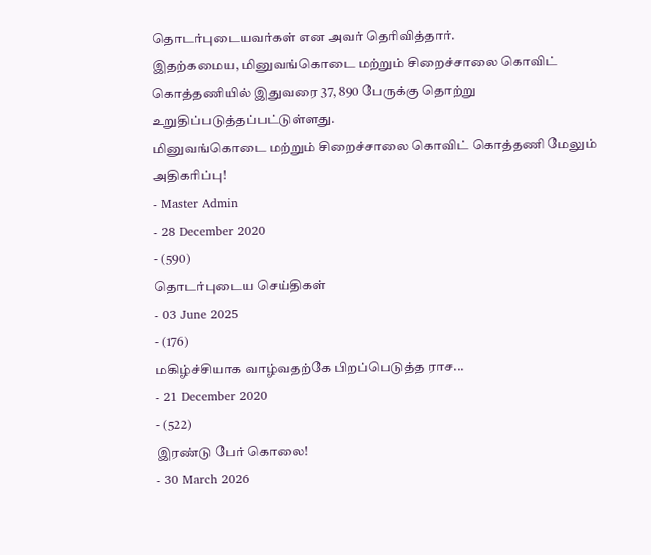தொடர்புடையவர்கள் என அவர் தெரிவித்தார்.
இதற்கமைய, மினுவங்கொடை மற்றும் சிறைச்சாலை கொவிட் கொத்தணியில் இதுவரை 37, 890 பேருக்கு தொற்று உறுதிப்படுத்தப்பட்டுள்ளது.
மினுவங்கொடை மற்றும் சிறைச்சாலை கொவிட் கொத்தணி மேலும் அதிகரிப்பு!
- Master Admin
- 28 December 2020
- (590)
தொடர்புடைய செய்திகள்
- 03 June 2025
- (176)
மகிழ்ச்சியாக வாழ்வதற்கே பிறப்பெடுத்த ராச...
- 21 December 2020
- (522)
இரண்டு பேர் கொலை!
- 30 March 2026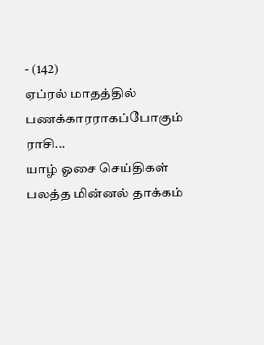- (142)
ஏப்ரல் மாதத்தில் பணக்காரராகப்போகும் ராசி...
யாழ் ஓசை செய்திகள்
பலத்த மின்னல் தாக்கம்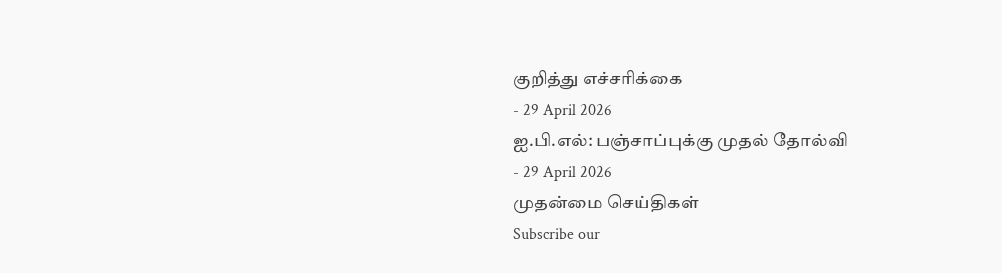குறித்து எச்சரிக்கை
- 29 April 2026
ஐ.பி.எல்: பஞ்சாப்புக்கு முதல் தோல்வி
- 29 April 2026
முதன்மை செய்திகள்
Subscribe our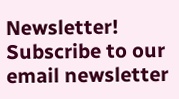Newsletter!
Subscribe to our email newsletter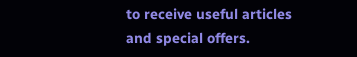to receive useful articles and special offers.